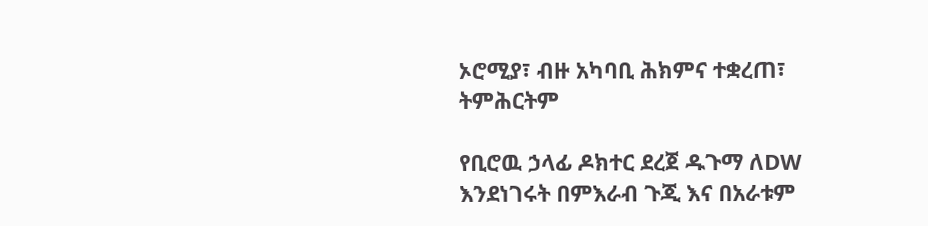ኦሮሚያ፣ ብዙ አካባቢ ሕክምና ተቋረጠ፣ ትምሕርትም

የቢሮዉ ኃላፊ ዶክተር ደረጀ ዱጉማ ለDW እንደነገሩት በምእራብ ጉጂ እና በአራቱም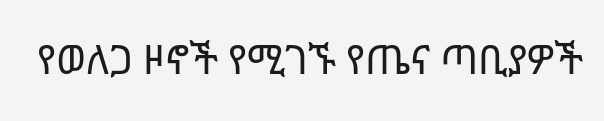የወለጋ ዞኖች የሚገኙ የጤና ጣቢያዎች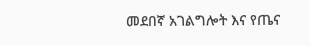መደበኛ አገልግሎት እና የጤና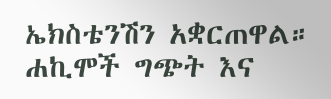ኤክስቴንሽን አቋርጠዋል። ሐኪሞች ግጭት እና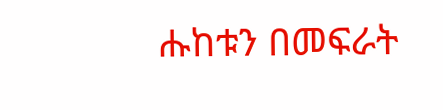ሑከቱን በመፍራት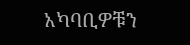አካባቢዎቹን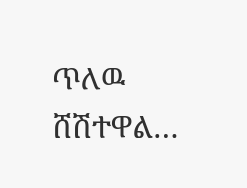ጥለዉ ሸሽተዋል…